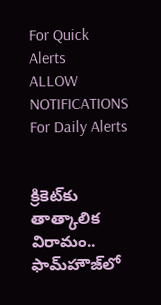For Quick Alerts
ALLOW NOTIFICATIONS
For Daily Alerts


క్రికెట్‌కు తాత్కాలిక విరామం.. ఫామ్‌హౌజ్‌లో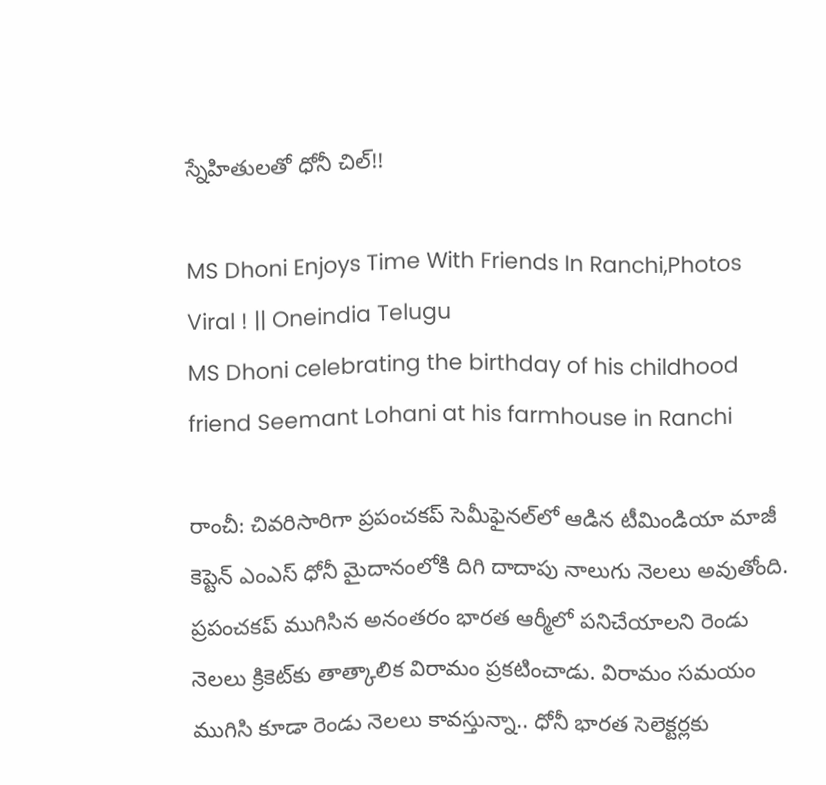స్నేహితులతో ధోనీ చిల్‌!!

MS Dhoni Enjoys Time With Friends In Ranchi,Photos Viral ! || Oneindia Telugu
MS Dhoni celebrating the birthday of his childhood friend Seemant Lohani at his farmhouse in Ranchi

రాంచీ: చివరిసారిగా ప్రపంచకప్‌ సెమీఫైనల్‌లో ఆడిన టీమిండియా మాజీ కెప్టెన్ ఎంఎస్‌ ధోనీ మైదానంలోకి దిగి దాదాపు నాలుగు నెలలు అవుతోంది. ప్రపంచకప్‌ ముగిసిన అనంతరం భారత ఆర్మీలో పనిచేయాలని రెండు నెలలు క్రికెట్‌కు తాత్కాలిక విరామం ప్రకటించాడు. విరామం సమయం ముగిసి కూడా రెండు నెలలు కావస్తున్నా.. ధోనీ భారత సెలెక్టర్లకు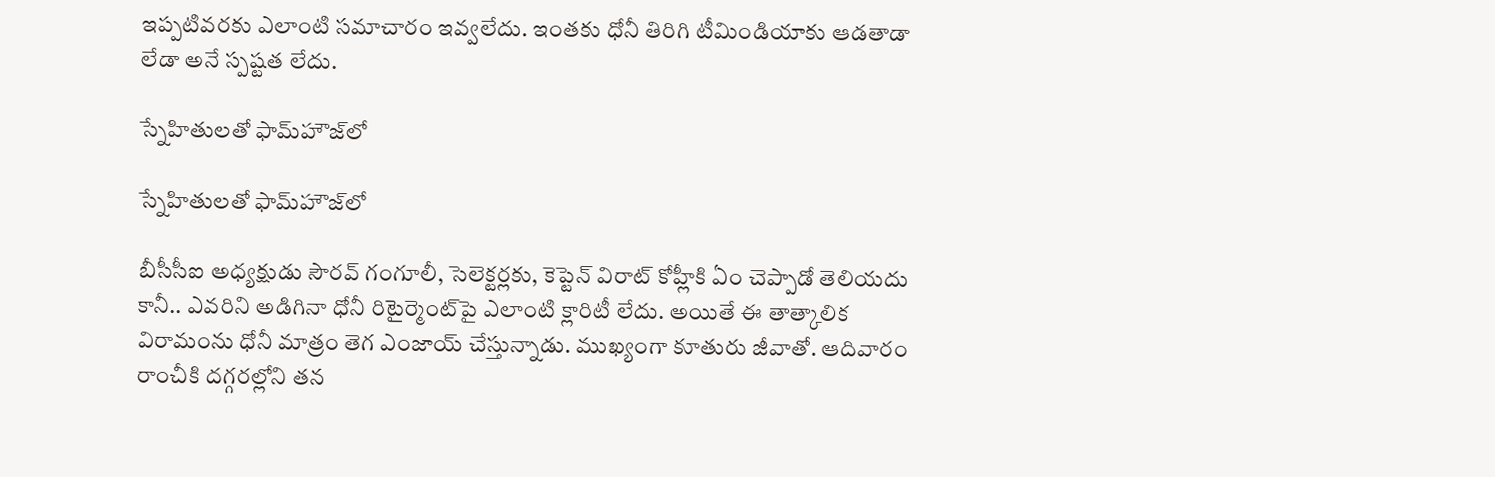ఇప్పటివరకు ఎలాంటి సమాచారం ఇవ్వలేదు. ఇంతకు ధోనీ తిరిగి టీమిండియాకు ఆడతాడా లేడా అనే స్పష్టత లేదు.

స్నేహితులతో ఫామ్‌హౌజ్‌లో

స్నేహితులతో ఫామ్‌హౌజ్‌లో

బీసీసీఐ అధ్యక్షుడు సౌరవ్ గంగూలీ, సెలెక్టర్లకు, కెప్టెన్ విరాట్ కోహ్లీకి ఏం చెప్పాడో తెలియదు కానీ.. ఎవరిని అడిగినా ధోనీ రిటైర్మెంట్‌పై ఎలాంటి క్లారిటీ లేదు. అయితే ఈ తాత్కాలిక విరామంను ధోనీ మాత్రం తెగ ఎంజాయ్ చేస్తున్నాడు. ముఖ్యంగా కూతురు జీవాతో. ఆదివారం రాంచీకి దగ్గరల్లోని తన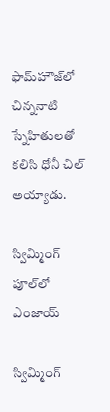ఫామ్‌హౌజ్‌లో చిన్ననాటి స్నేహితులతో కలిసి ధోనీ చిల్‌ అయ్యాడు.

స్విమ్మింగ్ పూల్‌లో ఎంజాయ్

స్విమ్మింగ్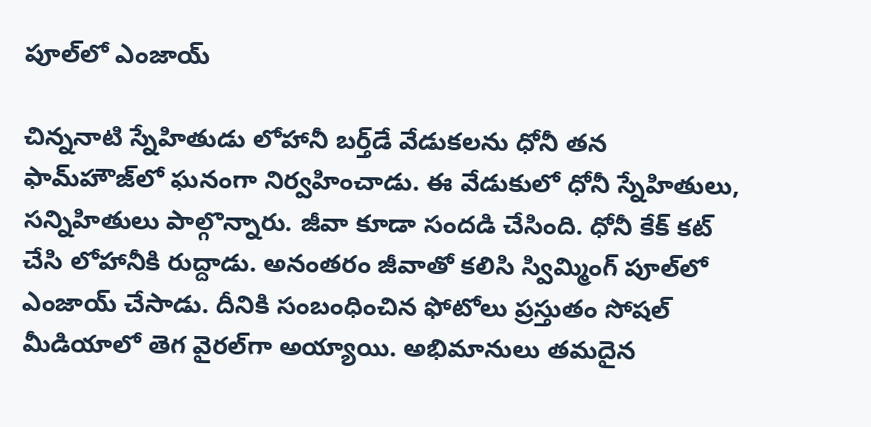పూల్‌లో ఎంజాయ్

చిన్ననాటి స్నేహితుడు లోహానీ బర్త్‌డే వేడుకలను ధోనీ తన ఫామ్‌హౌజ్‌లో ఘనంగా నిర్వహించాడు. ఈ వేడుకులో ధోనీ స్నేహితులు, సన్నిహితులు పాల్గొన్నారు. జీవా కూడా సందడి చేసింది. ధోనీ కేక్ కట్ చేసి లోహానీకి రుద్దాడు. అనంతరం జీవాతో కలిసి స్విమ్మింగ్ పూల్‌లో ఎంజాయ్ చేసాడు. దీనికి సంబంధించిన ఫోటోలు ప్రస్తుతం సోషల్ మీడియాలో తెగ వైరల్‌గా అయ్యాయి. అభిమానులు తమదైన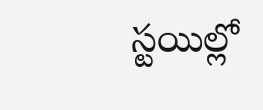స్టయిల్లో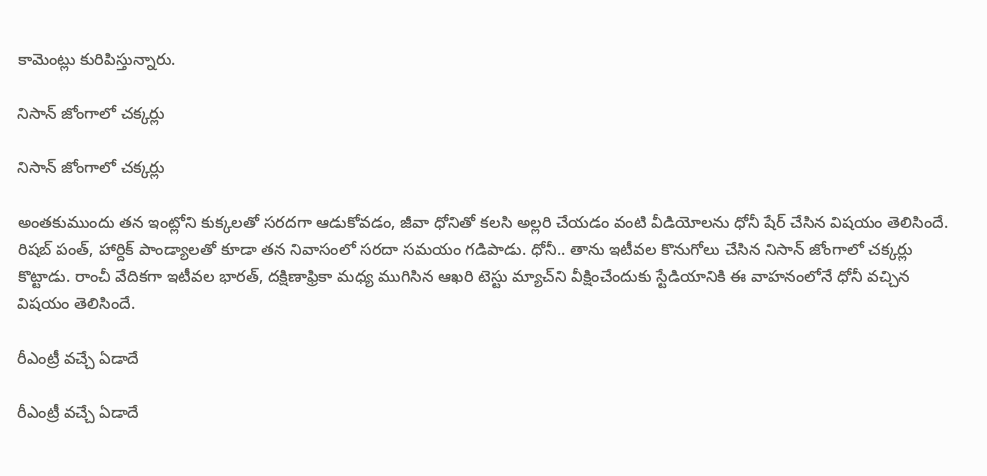కామెంట్లు కురిపిస్తున్నారు.

నిసాన్ జోంగాలో చక్కర్లు

నిసాన్ జోంగాలో చక్కర్లు

అంతకుముందు తన ఇంట్లోని కుక్కలతో సరదగా ఆడుకోవడం, జీవా ధోనితో కలసి అల్లరి చేయడం వంటి వీడియోలను ధోనీ షేర్‌ చేసిన విషయం తెలిసిందే. రిషబ్ పంత్, హార్దిక్ పాండ్యాలతో కూడా తన నివాసంలో సరదా సమయం గడిపాడు. ధోనీ.. తాను ఇటీవల కొనుగోలు చేసిన నిసాన్ జోంగాలో చక్కర్లు కొట్టాడు. రాంచీ వేదికగా ఇటీవల భారత్, దక్షిణాఫ్రికా మధ్య ముగిసిన ఆఖరి టెస్టు మ్యాచ్‌ని వీక్షించేందుకు స్టేడియానికి ఈ వాహనంలోనే ధోనీ వచ్చిన విషయం తెలిసిందే.

రీఎంట్రీ వచ్చే ఏడాదే

రీఎంట్రీ వచ్చే ఏడాదే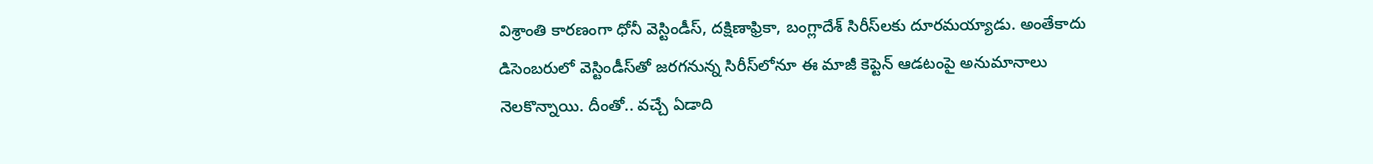విశ్రాంతి కారణంగా ధోనీ వెస్టిండీస్, దక్షిణాఫ్రికా, బంగ్లాదేశ్ సిరీస్‌లకు దూరమయ్యాడు. అంతేకాదు డిసెంబరులో వెస్టిండీస్‌తో జరగనున్న సిరీస్‌లోనూ ఈ మాజీ కెప్టెన్ ఆడటంపై అనుమానాలు నెలకొన్నాయి. దీంతో.. వచ్చే ఏడాది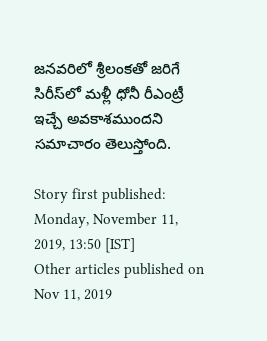జనవరిలో శ్రీలంకతో జరిగే సిరీస్‌‌లో మళ్లీ ధోనీ రీఎంట్రీ ఇచ్చే అవకాశముందని సమాచారం తెలుస్తోంది.

Story first published: Monday, November 11, 2019, 13:50 [IST]
Other articles published on Nov 11, 2019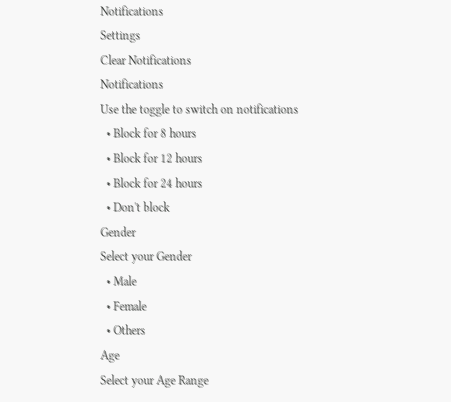Notifications
Settings
Clear Notifications
Notifications
Use the toggle to switch on notifications
  • Block for 8 hours
  • Block for 12 hours
  • Block for 24 hours
  • Don't block
Gender
Select your Gender
  • Male
  • Female
  • Others
Age
Select your Age Range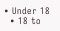• Under 18
  • 18 to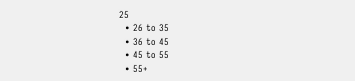25
  • 26 to 35
  • 36 to 45
  • 45 to 55
  • 55+